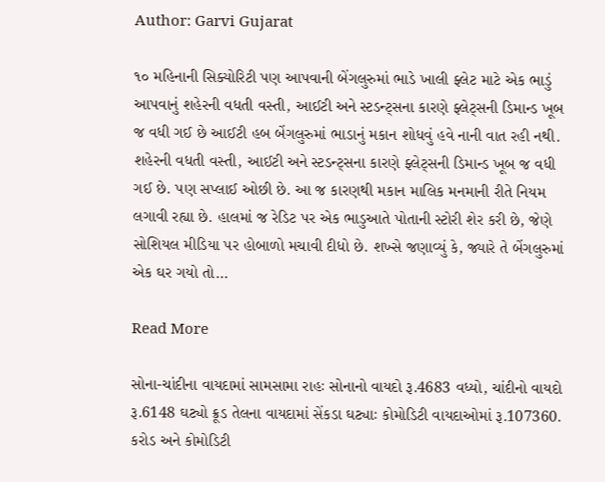Author: Garvi Gujarat

૧૦ મહિનાની સિક્યોરિટી પણ આપવાની બેંગલુરુમાં ભાડે ખાલી ફ્લેટ માટે એક ભાડું આપવાનું શહેરની વધતી વસ્તી, આઈટી અને સ્ટડન્ટ્સના કારણે ફ્લેટ્સની ડિમાન્ડ ખૂબ જ વધી ગઈ છે આઈટી હબ બેંગલુરુમાં ભાડાનું મકાન શોધવું હવે નાની વાત રહી નથી. શહેરની વધતી વસ્તી, આઈટી અને સ્ટડન્ટ્સના કારણે ફ્લેટ્સની ડિમાન્ડ ખૂબ જ વધી ગઈ છે. પણ સપ્લાઈ ઓછી છે. આ જ કારણથી મકાન માલિક મનમાની રીતે નિયમ લગાવી રહ્યા છે. હાલમાં જ રેડિટ પર એક ભાડુઆતે પોતાની સ્ટોરી શેર કરી છે, જેણે સોશિયલ મીડિયા પર હોબાળો મચાવી દીધો છે. શખ્સે જણાવ્યું કે, જ્યારે તે બેંગલુરુમાં એક ઘર ગયો તો…

Read More

સોના-ચાંદીના વાયદામાં સામસામા રાહઃ સોનાનો વાયદો રૂ.4683 વધ્યો, ચાંદીનો વાયદો રૂ.6148 ઘટ્યો ક્રૂડ તેલના વાયદામાં સેંકડા ઘટ્યાઃ કોમોડિટી વાયદાઓમાં રૂ.107360. કરોડ અને કોમોડિટી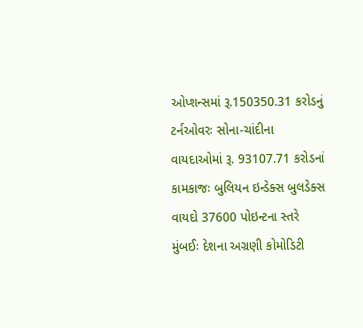ઓપ્શન્સમાં રૂ.150350.31 કરોડનું ટર્નઓવરઃ સોના-ચાંદીના વાયદાઓમાં રૂ. 93107.71 કરોડનાં કામકાજઃ બુલિયન ઇન્ડેક્સ બુલડેક્સ વાયદો 37600 પોઇન્ટના સ્તરે મુંબઈઃ દેશના અગ્રણી કોમોડિટી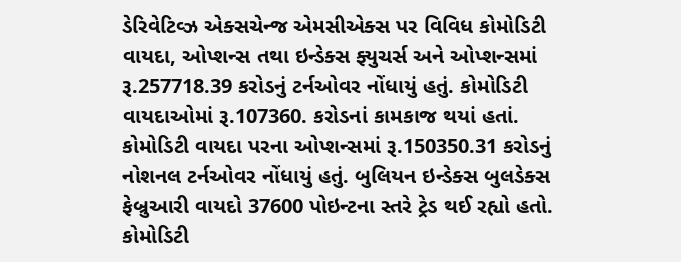ડેરિવેટિવ્ઝ એક્સચેન્જ એમસીએક્સ પર વિવિધ કોમોડિટી વાયદા, ઓપ્શન્સ તથા ઇન્ડેક્સ ફ્યુચર્સ અને ઓપ્શન્સમાં રૂ.257718.39 કરોડનું ટર્નઓવર નોંધાયું હતું. કોમોડિટી વાયદાઓમાં રૂ.107360. કરોડનાં કામકાજ થયાં હતાં. કોમોડિટી વાયદા પરના ઓપ્શન્સમાં રૂ.150350.31 કરોડનું નોશનલ ટર્નઓવર નોંધાયું હતું. બુલિયન ઇન્ડેક્સ બુલડેક્સ ફેબ્રુઆરી વાયદો 37600 પોઇન્ટના સ્તરે ટ્રેડ થઈ રહ્યો હતો. કોમોડિટી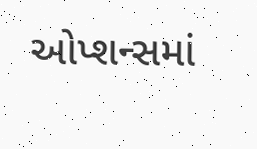ઓપ્શન્સમાં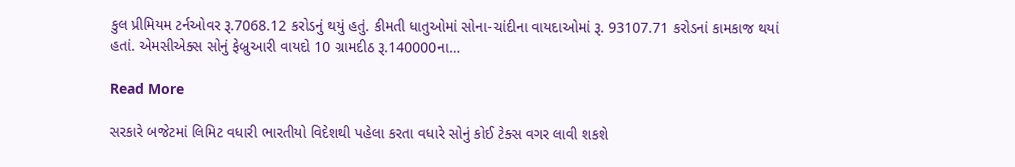કુલ પ્રીમિયમ ટર્નઓવર રૂ.7068.12 કરોડનું થયું હતું. કીમતી ધાતુઓમાં સોના-ચાંદીના વાયદાઓમાં રૂ. 93107.71 કરોડનાં કામકાજ થયાં હતાં. એમસીએક્સ સોનું ફેબ્રુઆરી વાયદો 10 ગ્રામદીઠ રૂ.140000ના…

Read More

સરકારે બજેટમાં લિમિટ વધારી ભારતીયો વિદેશથી પહેલા કરતા વધારે સોનું કોઈ ટેક્સ વગર લાવી શકશે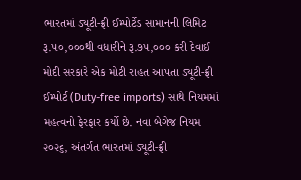ભારતમાં ડ્યૂટી-ફ્રી ઈમ્પોર્ટેડ સામાનની લિમિટ રૂ.૫૦,૦૦૦થી વધારીને રૂ.૭૫,૦૦૦ કરી દેવાઈ મોદી સરકારે એક મોટી રાહત આપતા ડ્યૂટી-ફ્રી ઈમ્પોર્ટ (Duty-free imports) સાથે નિયમમાં મહત્વનો ફેરફાર કર્યો છે. નવા બેગેજ નિયમ ૨૦૨૬, અંતર્ગત ભારતમાં ડ્યૂટી-ફ્રી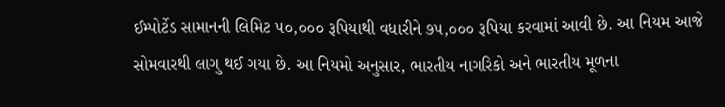ઈમ્પોર્ટેડ સામાનની લિમિટ ૫૦,૦૦૦ રૂપિયાથી વધારીને ૭૫,૦૦૦ રૂપિયા કરવામાં આવી છે. આ નિયમ આજે સોમવારથી લાગુ થઈ ગયા છે. આ નિયમો અનુસાર, ભારતીય નાગરિકો અને ભારતીય મૂળના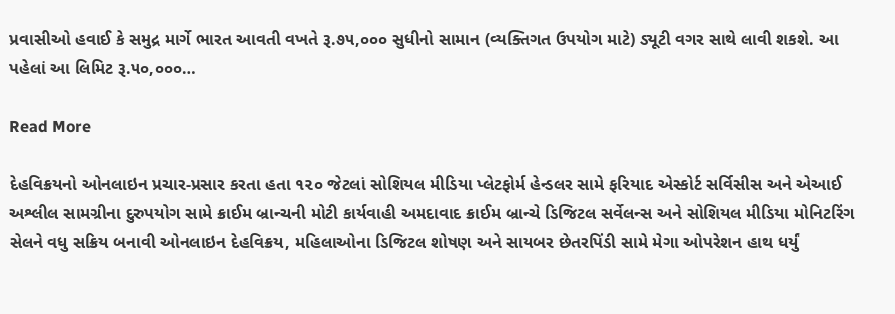પ્રવાસીઓ હવાઈ કે સમુદ્ર માર્ગે ભારત આવતી વખતે રૂ.૭૫,૦૦૦ સુધીનો સામાન (વ્યક્તિગત ઉપયોગ માટે) ડ્યૂટી વગર સાથે લાવી શકશે. આ પહેલાં આ લિમિટ રૂ.૫૦,૦૦૦…

Read More

દેહવિક્રયનો ઓનલાઇન પ્રચાર-પ્રસાર કરતા હતા ૧૨૦ જેટલાં સોશિયલ મીડિયા પ્લેટફોર્મ હેન્ડલર સામે ફરિયાદ એસ્કોર્ટ સર્વિસીસ અને એઆઈ અશ્લીલ સામગ્રીના દુરુપયોગ સામે ક્રાઈમ બ્રાન્ચની મોટી કાર્યવાહી અમદાવાદ ક્રાઈમ બ્રાન્ચે ડિજિટલ સર્વેલન્સ અને સોશિયલ મીડિયા મોનિટરિંગ સેલને વધુ સક્રિય બનાવી ઓનલાઇન દેહવિક્રય, મહિલાઓના ડિજિટલ શોષણ અને સાયબર છેતરપિંડી સામે મેગા ઓપરેશન હાથ ધર્યું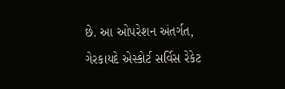છે. આ ઓપરેશન અંતર્ગત, ગેરકાયદે એસ્કોર્ટ સર્વિસ રેકેટ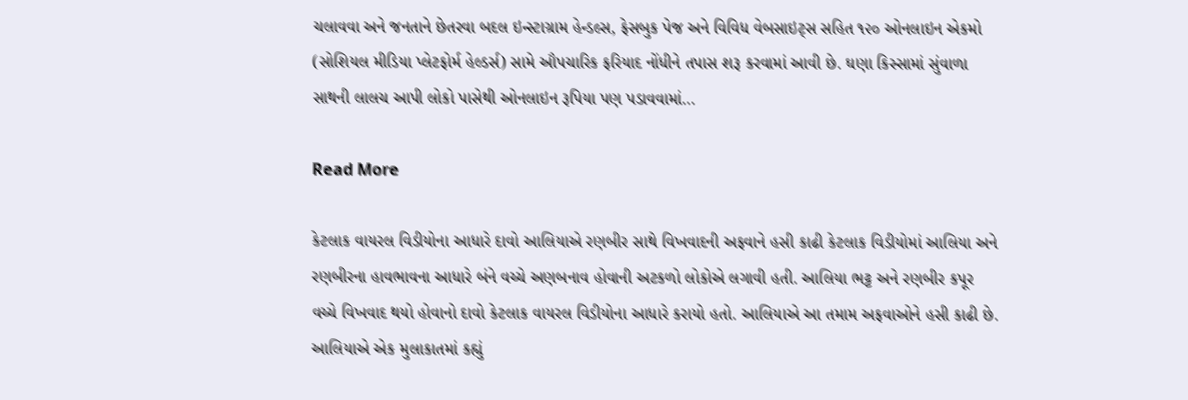ચલાવવા અને જનતાને છેતરવા બદલ ઇન્સ્ટાગ્રામ હેન્ડલ્સ, ફેસબુક પેજ અને વિવિધ વેબસાઇટ્સ સહિત ૧૨૦ ઓનલાઇન એકમો (સોશિયલ મીડિયા પ્લેટફોર્મ હેલ્ડર્સ) સામે ઔપચારિક ફરિયાદ નોંધીને તપાસ શરૂ કરવામાં આવી છે. ઘણા કિસ્સામાં સુંવાળા સાથની લાલચ આપી લોકો પાસેથી ઓનલાઇન રૂપિયા પણ પડાવવામાં…

Read More

કેટલાક વાયરલ વિડીયોના આધારે દાવો આલિયાએ રણબીર સાથે વિખવાદની અફવાને હસી કાઢી કેટલાક વિડીયોમાં આલિયા અને રણબીરના હાવભાવના આધારે બંને વચ્ચે અણબનાવ હોવાની અટકળો લોકોએ લગાવી હતી. આલિયા ભટ્ટ અને રણબીર કપૂર વચ્ચે વિખવાદ થયો હોવાનો દાવો કેટલાક વાયરલ વિડીયોના આધારે કરાયો હતો. આલિયાએ આ તમામ અફવાઓને હસી કાઢી છે. આલિયાએ એક મુલાકાતમાં કહ્યું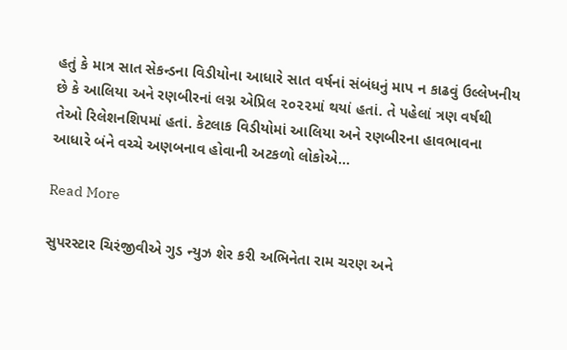હતું કે માત્ર સાત સેકન્ડના વિડીયોના આધારે સાત વર્ષનાં સંબંધનું માપ ન કાઢવું ઉલ્લેખનીય છે કે આલિયા અને રણબીરનાં લગ્ન એપ્રિલ ૨૦૨૨માં થયાં હતાં. તે પહેલાં ત્રણ વર્ષથી તેઓ રિલેશનશિપમાં હતાં. કેટલાક વિડીયોમાં આલિયા અને રણબીરના હાવભાવના આધારે બંને વચ્ચે અણબનાવ હોવાની અટકળો લોકોએ…

Read More

સુપરસ્ટાર ચિરંજીવીએ ગુડ ન્યુઝ શેર કરી અભિનેતા રામ ચરણ અને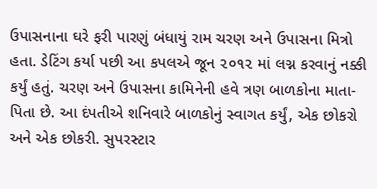ઉપાસનાના ઘરે ફરી પારણું બંધાયું રામ ચરણ અને ઉપાસના મિત્રો હતા. ડેટિંગ કર્યા પછી આ કપલએ જૂન ૨૦૧૨ માં લગ્ન કરવાનું નક્કી કર્યું હતું. ચરણ અને ઉપાસના કામિનેની હવે ત્રણ બાળકોના માતા-પિતા છે. આ દંપતીએ શનિવારે બાળકોનું સ્વાગત કર્યું, એક છોકરો અને એક છોકરી. સુપરસ્ટાર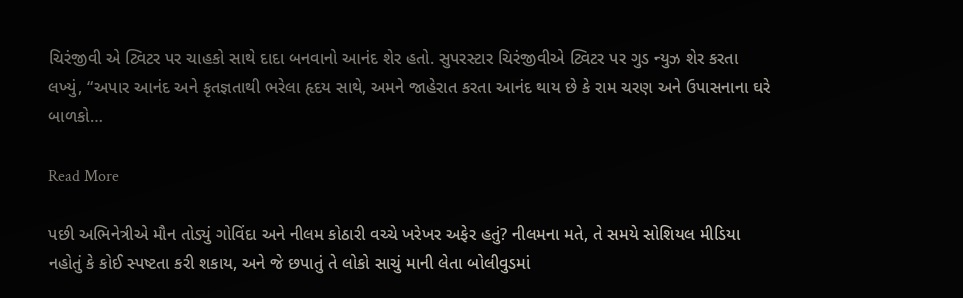ચિરંજીવી એ ટ્વિટર પર ચાહકો સાથે દાદા બનવાનો આનંદ શેર હતો. સુપરસ્ટાર ચિરંજીવીએ ટ્વિટર પર ગુડ ન્યુઝ શેર કરતા લખ્યું, “અપાર આનંદ અને કૃતજ્ઞતાથી ભરેલા હૃદય સાથે, અમને જાહેરાત કરતા આનંદ થાય છે કે રામ ચરણ અને ઉપાસનાના ઘરે બાળકો…

Read More

પછી અભિનેત્રીએ મૌન તોડ્યું ગોવિંદા અને નીલમ કોઠારી વચ્ચે ખરેખર અફેર હતું? નીલમના મતે, તે સમયે સોશિયલ મીડિયા નહોતું કે કોઈ સ્પષ્ટતા કરી શકાય, અને જે છપાતું તે લોકો સાચું માની લેતા બોલીવુડમાં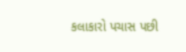કલાકારો પચાસ પછી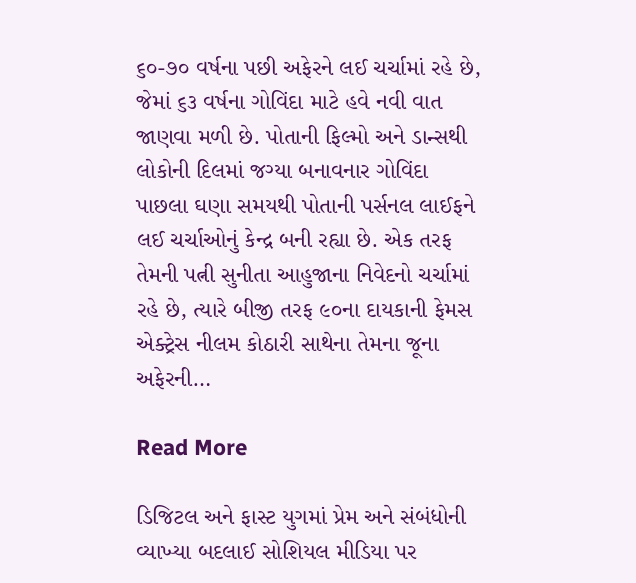૬૦-૭૦ વર્ષના પછી અફેરને લઈ ચર્ચામાં રહે છે, જેમાં ૬૩ વર્ષના ગોવિંદા માટે હવે નવી વાત જાણવા મળી છે. પોતાની ફિલ્મો અને ડાન્સથી લોકોની દિલમાં જગ્યા બનાવનાર ગોવિંદા પાછલા ઘણા સમયથી પોતાની પર્સનલ લાઈફને લઈ ચર્ચાઓનું કેન્દ્ર બની રહ્યા છે. એક તરફ તેમની પત્ની સુનીતા આહુજાના નિવેદનો ચર્ચામાં રહે છે, ત્યારે બીજી તરફ ૯૦ના દાયકાની ફેમસ એક્ટ્રેસ નીલમ કોઠારી સાથેના તેમના જૂના અફેરની…

Read More

ડિજિટલ અને ફાસ્ટ યુગમાં પ્રેમ અને સંબંધોની વ્યાખ્યા બદલાઈ સોશિયલ મીડિયા પર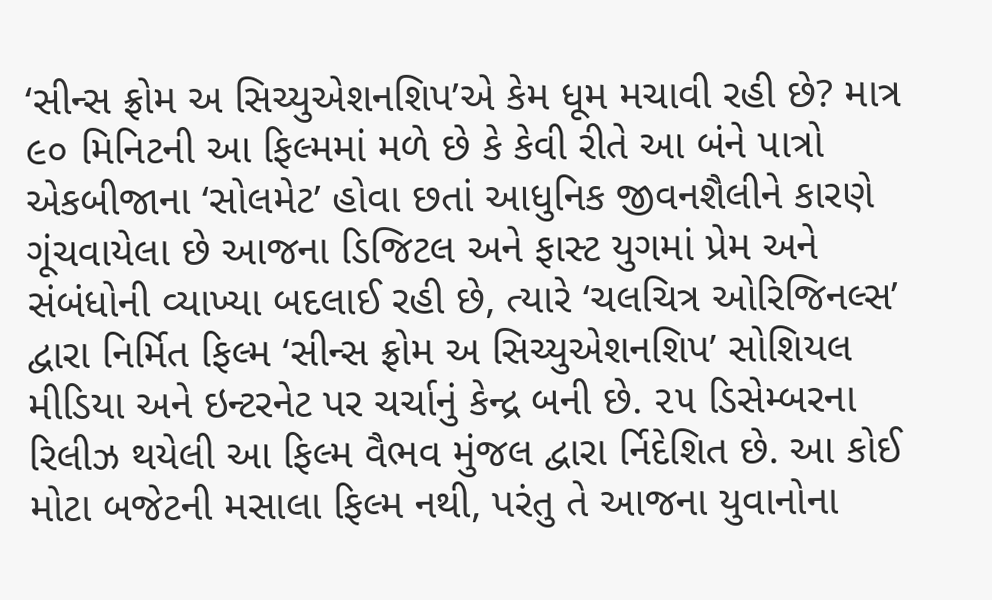‘સીન્સ ફ્રોમ અ સિચ્યુએશનશિપ’એ કેમ ધૂમ મચાવી રહી છે? માત્ર ૯૦ મિનિટની આ ફિલ્મમાં મળે છે કે કેવી રીતે આ બંને પાત્રો એકબીજાના ‘સોલમેટ’ હોવા છતાં આધુનિક જીવનશૈલીને કારણે ગૂંચવાયેલા છે આજના ડિજિટલ અને ફાસ્ટ યુગમાં પ્રેમ અને સંબંધોની વ્યાખ્યા બદલાઈ રહી છે, ત્યારે ‘ચલચિત્ર ઓરિજિનલ્સ’ દ્વારા નિર્મિત ફિલ્મ ‘સીન્સ ફ્રોમ અ સિચ્યુએશનશિપ’ સોશિયલ મીડિયા અને ઇન્ટરનેટ પર ચર્ચાનું કેન્દ્ર બની છે. ૨૫ ડિસેમ્બરના રિલીઝ થયેલી આ ફિલ્મ વૈભવ મુંજલ દ્વારા ર્નિદેશિત છે. આ કોઈ મોટા બજેટની મસાલા ફિલ્મ નથી, પરંતુ તે આજના યુવાનોના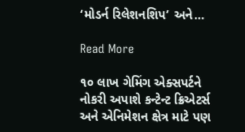‘મોડર્ન રિલેશનશિપ’ અને…

Read More

૧૦ લાખ ગેમિંગ એક્સપર્ટને નોકરી અપાશે કન્ટેન્ટ ક્રિએટર્સ અને એનિમેશન ક્ષેત્ર માટે પણ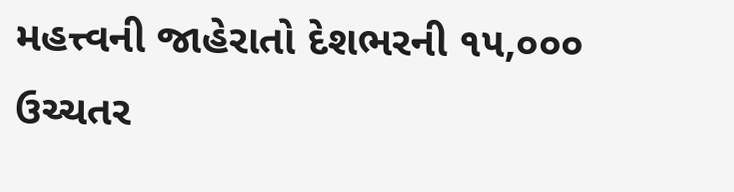મહત્ત્વની જાહેરાતો દેશભરની ૧૫,૦૦૦ ઉચ્ચતર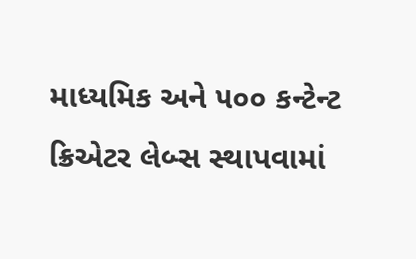માધ્યમિક અને ૫૦૦ કન્ટેન્ટ ક્રિએટર લેબ્સ સ્થાપવામાં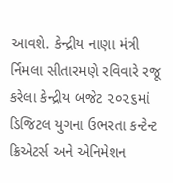આવશે. કેન્દ્રીય નાણા મંત્રી ર્નિમલા સીતારમણે રવિવારે રજૂ કરેલા કેન્દ્રીય બજેટ ૨૦૨૬માં ડિજિટલ યુગના ઉભરતા કન્ટેન્ટ ક્રિએટર્સ અને એનિમેશન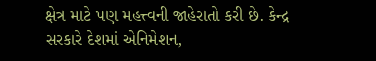ક્ષેત્ર માટે પણ મહત્ત્વની જાહેરાતો કરી છે. કેન્દ્ર સરકારે દેશમાં એનિમેશન,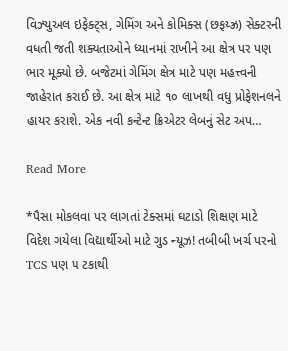વિઝ્યુઅલ ઇફેક્ટ્સ, ગેમિંગ અને કોમિક્સ (છફય્ઝ્ર) સેક્ટરની વધતી જતી શક્યતાઓને ધ્યાનમાં રાખીને આ ક્ષેત્ર પર પણ ભાર મૂક્યો છે. બજેટમાં ગેમિંગ ક્ષેત્ર માટે પણ મહત્ત્વની જાહેરાત કરાઈ છે. આ ક્ષેત્ર માટે ૧૦ લાખથી વધુ પ્રોફેશનલને હાયર કરાશે. એક નવી કન્ટેન્ટ ક્રિએટર લેબનું સેટ અપ…

Read More

*પૈસા મોકલવા પર લાગતાં ટેક્સમાં ઘટાડો શિક્ષણ માટે વિદેશ ગયેલા વિદ્યાર્થીઓ માટે ગુડ ન્યૂઝ! તબીબી ખર્ચ પરનો TCS પણ ૫ ટકાથી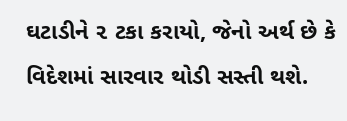ઘટાડીને ૨ ટકા કરાયો, જેનો અર્થ છે કે વિદેશમાં સારવાર થોડી સસ્તી થશે.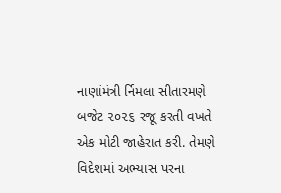નાણાંમંત્રી ર્નિમલા સીતારમણે બજેટ ૨૦૨૬ રજૂ કરતી વખતે એક મોટી જાહેરાત કરી. તેમણે વિદેશમાં અભ્યાસ પરના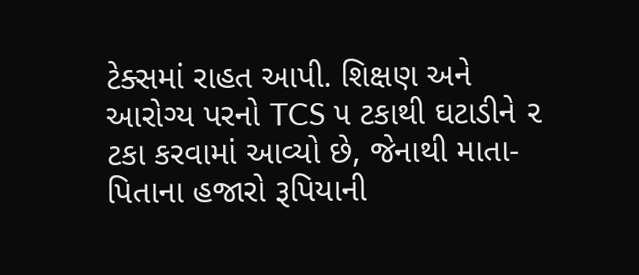ટેક્સમાં રાહત આપી. શિક્ષણ અને આરોગ્ય પરનો TCS ૫ ટકાથી ઘટાડીને ૨ ટકા કરવામાં આવ્યો છે, જેનાથી માતા-પિતાના હજારો રૂપિયાની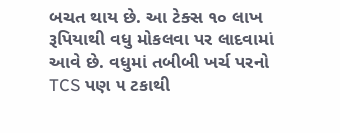બચત થાય છે. આ ટેક્સ ૧૦ લાખ રૂપિયાથી વધુ મોકલવા પર લાદવામાં આવે છે. વધુમાં તબીબી ખર્ચ પરનો TCS પણ ૫ ટકાથી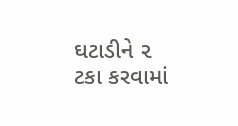ઘટાડીને ૨ ટકા કરવામાં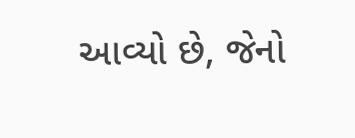આવ્યો છે, જેનો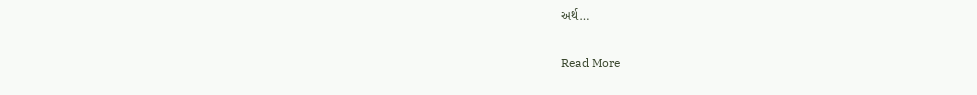અર્થ…

Read More